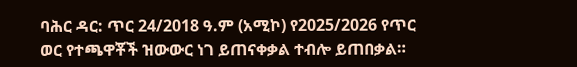ባሕር ዳር: ጥር 24/2018 ዓ.ም (አሚኮ) የ2025/2026 የጥር ወር የተጫዋቾች ዝውውር ነገ ይጠናቀቃል ተብሎ ይጠበቃል።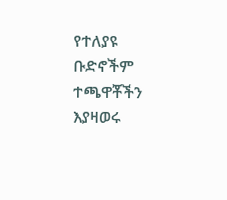የተለያዩ ቡድኖችም ተጫዋቾችን እያዛወሩ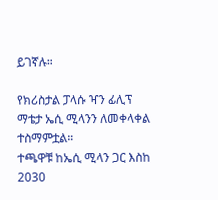ይገኛሉ።

የክሪስታል ፓላሱ ዣን ፊሊፕ ማቴታ ኤሲ ሚላንን ለመቀላቀል ተስማምቷል።
ተጫዋቹ ከኤሲ ሚላን ጋር እስከ 2030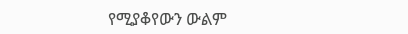የሚያቆየውን ውልም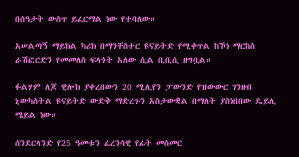በሰዓታት ውስጥ ይፈርማል ነው የተባለው።

አሠልጣኝ ማይክል ካሪክ በማንቸስተር ዩናይትድ የሚቀጥል ከኾነ ማርከስ ራሽፎርድን የመመለስ ፍላጎት አለው ሲል ቢቢሲ ዘግቧል።

ፉልሃም ለጆ ዊሎክ ያቀረበውን 20 ሚሊየን ፓውንድ የዝውውር ገንዘብ ኒውካስትል ዩናይትድ ውድቅ ማድረጉን አስታውቋል በማለት ያስነበበው ዴይሊ ሜይል ነው።

ሰንደርላንድ የ25 ዓመቱን ፈረንሳዊ የፊት መስመር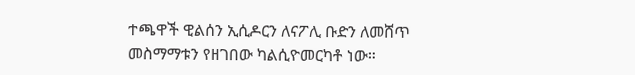ተጫዋች ዊልሰን ኢሲዶርን ለናፖሊ ቡድን ለመሸጥ መስማማቱን የዘገበው ካልሲዮመርካቶ ነው።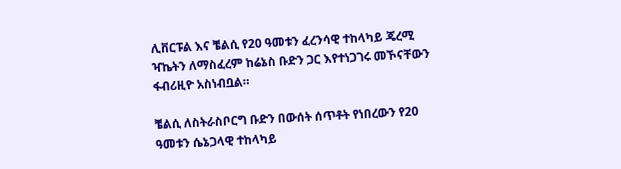ሊቨርፑል እና ቼልሲ የ20 ዓመቱን ፈረንሳዊ ተከላካይ ጄረሚ ዣኬትን ለማስፈረም ከሬኔስ ቡድን ጋር እየተነጋገሩ መኾናቸውን ፋብሪዚዮ አስነብቧል።

ቼልሲ ለስትራስቦርግ ቡድን በውሰት ሰጥቶት የነበረውን የ20 ዓመቱን ሴኔጋላዊ ተከላካይ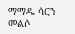ማማዱ ሳርን መልሶ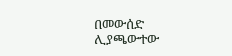በመውሰድ ሊያጫውተው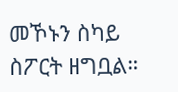መኾኑን ስካይ ስፖርት ዘግቧል።